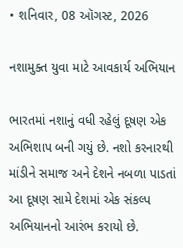• શનિવાર, 08 ઑગસ્ટ, 2026

નશામુક્ત યુવા માટે આવકાર્ય અભિયાન

ભારતમાં નશાનું વધી રહેલું દૂષણ એક અભિશાપ બની ગયું છે. નશો કરનારથી માંડીને સમાજ અને દેશને નબળા પાડતાં આ દૂષણ સામે દેશમાં એક સંકલ્પ અભિયાનનો આરંભ કરાયો છે.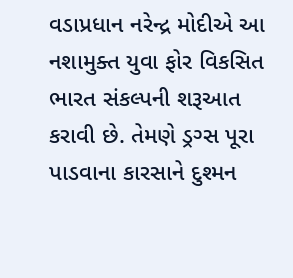વડાપ્રધાન નરેન્દ્ર મોદીએ આ નશામુક્ત યુવા ફોર વિકસિત ભારત સંકલ્પની શરૂઆત કરાવી છે. તેમણે ડ્રગ્સ પૂરા પાડવાના કારસાને દુશ્મન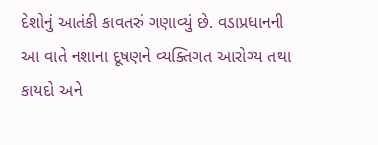દેશોનું આતંકી કાવતરું ગણાવ્યું છે. વડાપ્રધાનની આ વાતે નશાના દૂષણને વ્યક્તિગત આરોગ્ય તથા કાયદો અને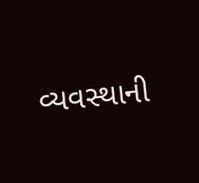વ્યવસ્થાની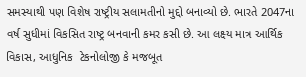સમસ્યાથી પણ વિશેષ રાષ્ટ્રીય સલામતીનો મુદ્દો બનાવ્યો છે. ભારતે 2047ના વર્ષ સુધીમાં વિકસિત રાષ્ટ્ર બનવાની કમર કસી છે. આ લક્ષ્ય માત્ર આર્થિક વિકાસ, આધુનિક  ટેકનોલોજી કે મજબૂત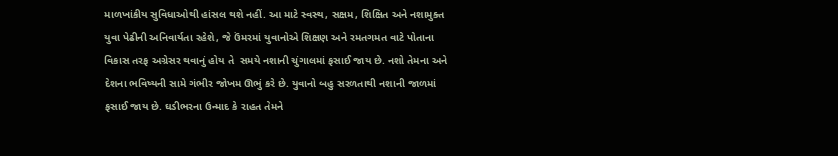માળખાંકીય સુવિધાઓથી હાંસલ થશે નહીં. આ માટે સ્વસ્થ, સક્ષમ, શિક્ષિત અને નશામુક્ત યુવા પેઢીની અનિવાર્યતા રહેશે, જે ઉંમરમાં યુવાનોએ શિક્ષણ અને રમતગમત વાટે પોતાના વિકાસ તરફ અગ્રેસર થવાનું હોય તે  સમયે નશાની ચુંગાલમાં ફસાઈ જાય છે. નશો તેમના અને દેશના ભવિષ્યની સામે ગંભીર જોખમ ઊભું કરે છે. યુવાનો બહુ સરળતાથી નશાની જાળમાં ફસાઈ જાય છે. ઘડીભરના ઉન્માદ કે રાહત તેમને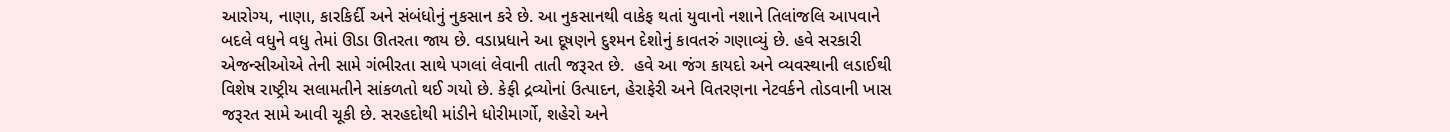આરોગ્ય, નાણા, કારકિર્દી અને સંબંધોનું નુકસાન કરે છે. આ નુકસાનથી વાકેફ થતાં યુવાનો નશાને તિલાંજલિ આપવાને બદલે વધુને વધુ તેમાં ઊડા ઊતરતા જાય છે. વડાપ્રધાને આ દૂષણને દુશ્મન દેશોનું કાવતરું ગણાવ્યું છે. હવે સરકારી એજન્સીઓએ તેની સામે ગંભીરતા સાથે પગલાં લેવાની તાતી જરૂરત છે.  હવે આ જંગ કાયદો અને વ્યવસ્થાની લડાઈથી વિશેષ રાષ્ટ્રીય સલામતીને સાંકળતો થઈ ગયો છે. કેફી દ્રવ્યોનાં ઉત્પાદન, હેરાફેરી અને વિતરણના નેટવર્કને તોડવાની ખાસ જરૂરત સામે આવી ચૂકી છે. સરહદોથી માંડીને ધોરીમાર્ગો, શહેરો અને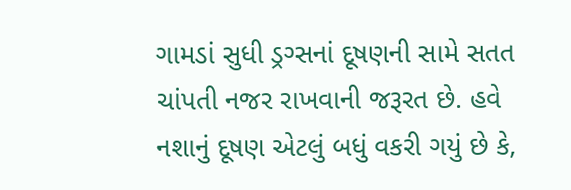ગામડાં સુધી ડ્રગ્સનાં દૂષણની સામે સતત ચાંપતી નજર રાખવાની જરૂરત છે. હવે નશાનું દૂષણ એટલું બધું વકરી ગયું છે કે,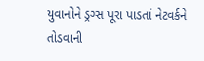યુવાનોને ડ્રગ્સ પૂરા પાડતાં નેટવર્કને તોડવાની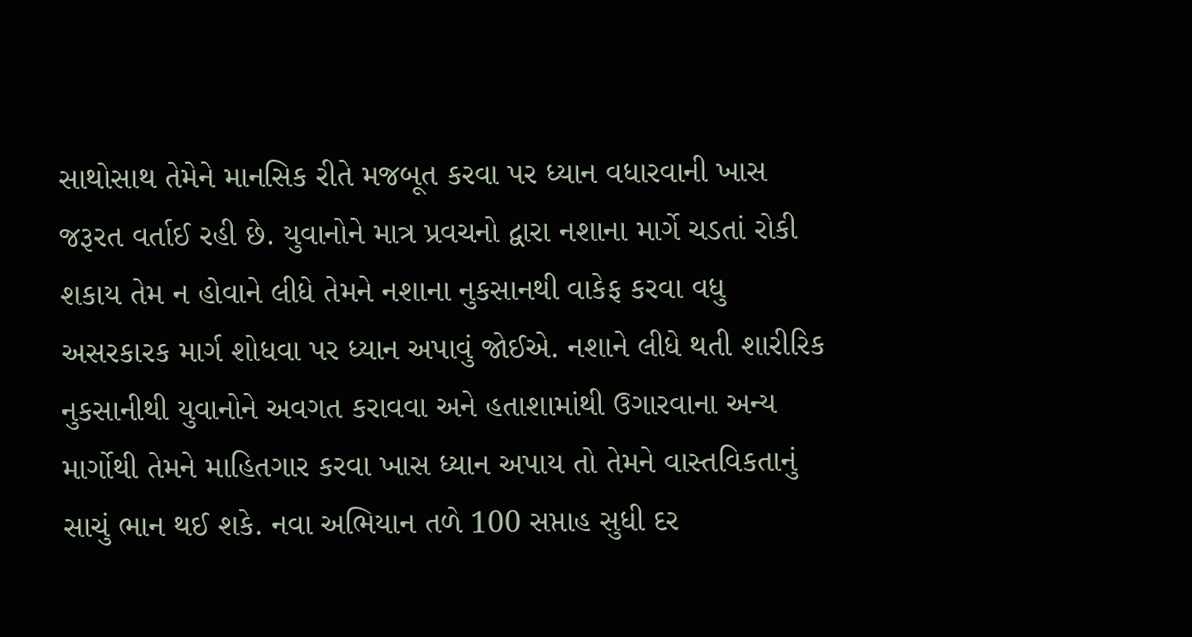સાથોસાથ તેમેને માનસિક રીતે મજબૂત કરવા પર ધ્યાન વધારવાની ખાસ જરૂરત વર્તાઈ રહી છે. યુવાનોને માત્ર પ્રવચનો દ્વારા નશાના માર્ગે ચડતાં રોકી શકાય તેમ ન હોવાને લીધે તેમને નશાના નુકસાનથી વાકેફ કરવા વધુ અસરકારક માર્ગ શોધવા પર ધ્યાન અપાવું જોઈએ. નશાને લીધે થતી શારીરિક નુકસાનીથી યુવાનોને અવગત કરાવવા અને હતાશામાંથી ઉગારવાના અન્ય માર્ગોથી તેમને માહિતગાર કરવા ખાસ ધ્યાન અપાય તો તેમને વાસ્તવિકતાનું સાચું ભાન થઈ શકે. નવા અભિયાન તળે 100 સપ્તાહ સુધી દર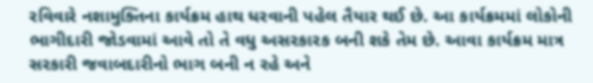રવિવારે નશામુક્તિના કાર્યક્રમ હાથ ધરવાની પહેલ તૈયાર થઈ છે. આ કાર્યક્રમમાં લોકોની ભાગીદારી જોડવામાં આવે તો તે વધુ અસરકારક બની શકે તેમ છે. આવા કાર્યક્રમ માત્ર સરકારી જવાબદારીનો ભાગ બની ન રહે અને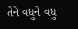તેને વધુને વધુ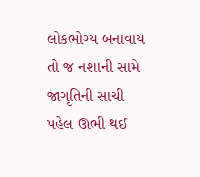લોકભોગ્ય બનાવાય તો જ નશાની સામે જાગૃતિની સાચી પહેલ ઊભી થઈ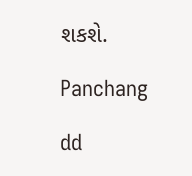શકશે.

Panchang

dd